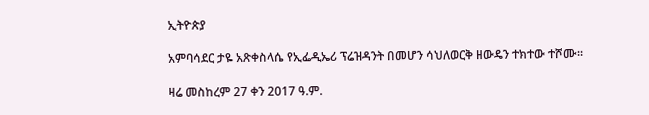ኢትዮጵያ

አምባሳደር ታዬ አጽቀስላሴ የኢፌዲኤሪ ፕሬዝዳንት በመሆን ሳህለወርቅ ዘውዴን ተክተው ተሾሙ።

ዛሬ መስከረም 27 ቀን 2017 ዓ.ም.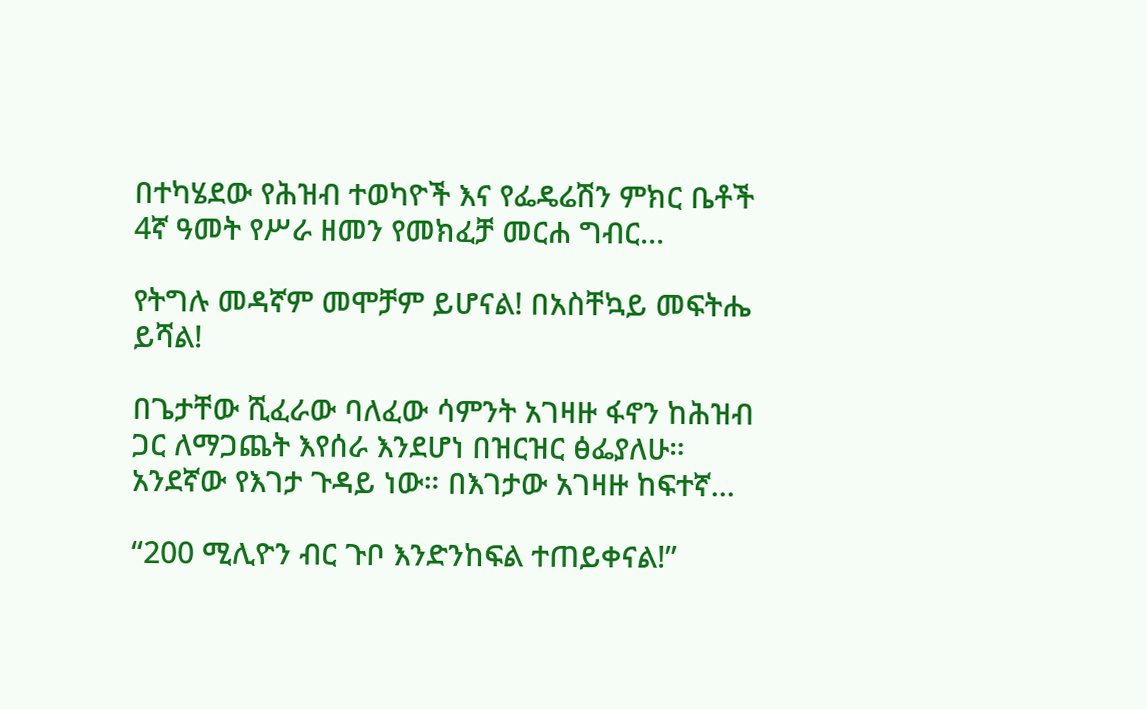በተካሄደው የሕዝብ ተወካዮች እና የፌዴሬሽን ምክር ቤቶች 4ኛ ዓመት የሥራ ዘመን የመክፈቻ መርሐ ግብር...

የትግሉ መዳኛም መሞቻም ይሆናል! በአስቸኳይ መፍትሔ ይሻል!

በጌታቸው ሺፈራው ባለፈው ሳምንት አገዛዙ ፋኖን ከሕዝብ ጋር ለማጋጨት እየሰራ እንደሆነ በዝርዝር ፅፌያለሁ። አንደኛው የእገታ ጉዳይ ነው። በእገታው አገዛዙ ከፍተኛ...

“200 ሚሊዮን ብር ጉቦ እንድንከፍል ተጠይቀናል!”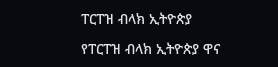ፐርፐዝ ብላክ ኢትዮጵያ

የፐርፐዝ ብላክ ኢትዮጵያ ዋና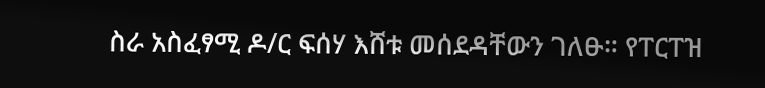ስራ አስፈፃሚ ዶ/ር ፍሰሃ እሸቱ መሰደዳቸውን ገለፁ። የፐርፐዝ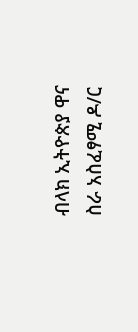ብላክ ኢትዮጵያ ዋና ስራ አስፈፃሚ ዶ/ር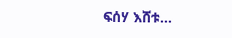ፍሰሃ እሸቱ...